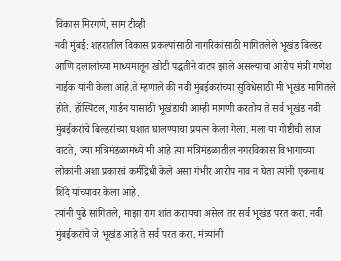विकास मिरगणे, साम टीव्ही
नवी मुंबई: शहरातील विकास प्रकल्पांसाठी नागरिकांसाठी मागितलेले भूखंड बिल्डर आणि दलालांच्या माध्यमातून खोटी पद्धतीने वाटप झाले असल्याचा आरोप मंत्री गणेश नाईक यांनी केला आहे.ते म्हणाले की नवी मुंबईकरांच्या सुविधेसाठी मी भूखंड मागितले होते. हॉस्पिटल, गार्डन यासाठी भूखंडाची आम्ही मागणी करतोय ते सर्व भूखंड नवी मुंबईकरांचे बिल्डरांच्या घशात घालण्याचा प्रयत्न केला गेला. मला या गोष्टीची लाज वाटते, ज्या मंत्रिमंडळामध्ये मी आहे त्या मंत्रिमंडळातील नगरविकास विभागाच्या लोकांनी अशा प्रकारचं कर्मद्रिधी केले असा गंभीर आरोप नाव न घेता त्यांनी एकनाथ शिंदे यांच्यावर केला आहे.
त्यांनी पुढे सांगितले, माझा राग शांत करायचा असेल तर सर्व भूखंड परत करा. नवी मुंबईकरांचे जे भूखंड आहे ते सर्व परत करा. मंत्र्यांनी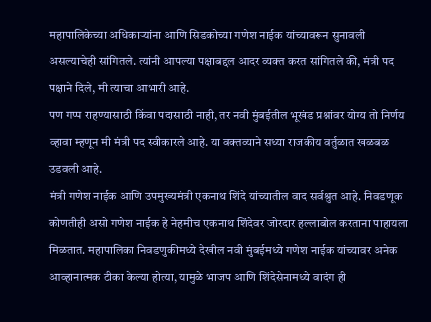महापालिकेच्या अधिकाऱ्यांना आणि सिडकोच्या गणेश नाईक यांच्यावरून सुनावली असल्याचेही सांगितले. त्यांनी आपल्या पक्षाबद्दल आदर व्यक्त करत सांगितले की, मंत्री पद पक्षाने दिले, मी त्याचा आभारी आहे.
पण गप्प राहण्यासाठी किंवा पदासाठी नाही, तर नवी मुंबईतील भूखंड प्रश्नांवर योग्य तो निर्णय व्हावा म्हणून मी मंत्री पद स्वीकारले आहे. या वक्तव्याने सध्या राजकीय वर्तुळात खळबळ उडवली आहे.
मंत्री गणेश नाईक आणि उपमुख्यमंत्री एकनाथ शिंदे यांच्यातील वाद सर्वश्रुत आहे. निवडणूक कोणतीही असो गणेश नाईक हे नेहमीच एकनाथ शिंदेवर जोरदार हल्लाबोल करताना पाहायला मिळतात. महापालिका निवडणुकीमध्ये देखील नवी मुंबईमध्ये गणेश नाईक यांच्यावर अनेक आव्हानात्मक टीका केल्या होत्या, यामुळे भाजप आणि शिंदेसेनामध्ये वादंग ही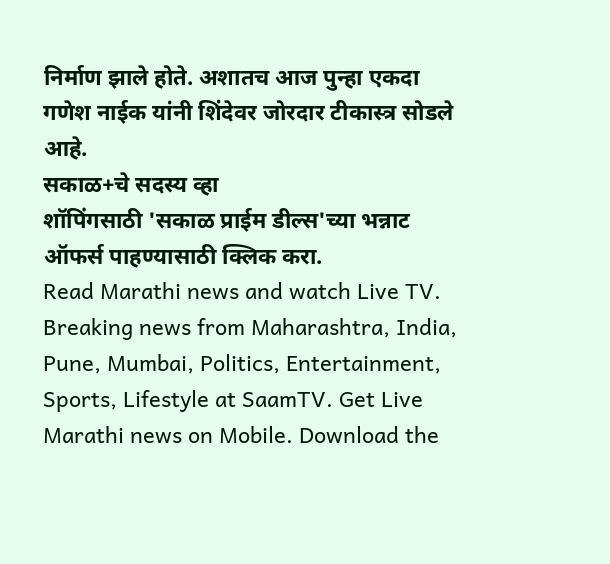निर्माण झाले होते. अशातच आज पुन्हा एकदा गणेश नाईक यांनी शिंदेवर जोरदार टीकास्त्र सोडले आहे.
सकाळ+चे सदस्य व्हा
शॉपिंगसाठी 'सकाळ प्राईम डील्स'च्या भन्नाट ऑफर्स पाहण्यासाठी क्लिक करा.
Read Marathi news and watch Live TV. Breaking news from Maharashtra, India, Pune, Mumbai, Politics, Entertainment, Sports, Lifestyle at SaamTV. Get Live Marathi news on Mobile. Download the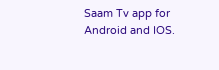Saam Tv app for Android and IOS.